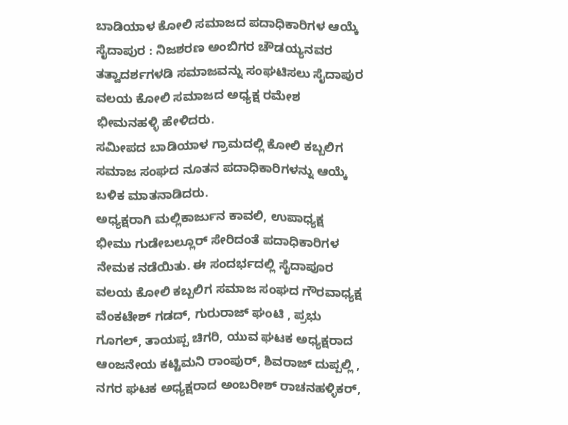ಬಾಡಿಯಾಳ ಕೋಲಿ ಸಮಾಜದ ಪದಾಧಿಕಾರಿಗಳ ಆಯ್ಕೆ
ಸೈದಾಪುರ : ನಿಜಶರಣ ಅಂಬಿಗರ ಚೌಡಯ್ಯನವರ ತತ್ವಾದರ್ಶಗಳಡಿ ಸಮಾಜವನ್ನು ಸಂಘಟಿಸಲು ಸೈದಾಪುರ ವಲಯ ಕೋಲಿ ಸಮಾಜದ ಅಧ್ಯಕ್ಷ ರಮೇಶ ಭೀಮನಹಳ್ಳಿ ಹೇಳಿದರು.
ಸಮೀಪದ ಬಾಡಿಯಾಳ ಗ್ರಾಮದಲ್ಲಿ ಕೋಲಿ ಕಬ್ಬಲಿಗ ಸಮಾಜ ಸಂಘದ ನೂತನ ಪದಾಧಿಕಾರಿಗಳನ್ನು ಆಯ್ಕೆ ಬಳಿಕ ಮಾತನಾಡಿದರು.
ಅಧ್ಯಕ್ಷರಾಗಿ ಮಲ್ಲಿಕಾರ್ಜುನ ಕಾವಲಿ, ಉಪಾಧ್ಯಕ್ಷ ಭೀಮು ಗುಡೇಬಲ್ಲೂರ್ ಸೇರಿದಂತೆ ಪದಾಧಿಕಾರಿಗಳ ನೇಮಕ ನಡೆಯಿತು. ಈ ಸಂದರ್ಭದಲ್ಲಿ ಸೈದಾಪೂರ ವಲಯ ಕೋಲಿ ಕಬ್ಬಲಿಗ ಸಮಾಜ ಸಂಘದ ಗೌರವಾಧ್ಯಕ್ಷ ವೆಂಕಟೇಶ್ ಗಡದ್, ಗುರುರಾಜ್ ಘಂಟಿ , ಪ್ರಭು ಗೂಗಲ್, ತಾಯಪ್ಪ ಚಿಗರಿ, ಯುವ ಘಟಕ ಅಧ್ಯಕ್ಷರಾದ ಆಂಜನೇಯ ಕಟ್ಟಿಮನಿ ರಾಂಪುರ್, ಶಿವರಾಜ್ ದುಪ್ಪಲ್ಲಿ , ನಗರ ಘಟಕ ಅಧ್ಯಕ್ಷರಾದ ಅಂಬರೀಶ್ ರಾಚನಹಳ್ಳಿಕರ್,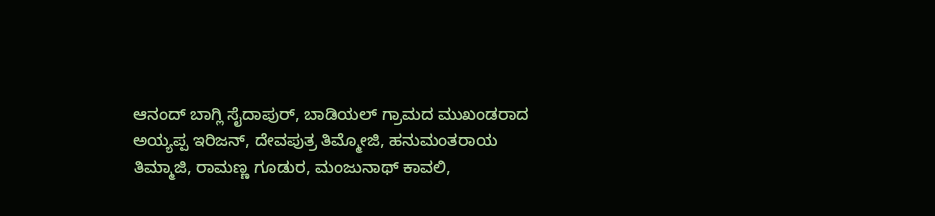ಆನಂದ್ ಬಾಗ್ಲಿ ಸೈದಾಪುರ್, ಬಾಡಿಯಲ್ ಗ್ರಾಮದ ಮುಖಂಡರಾದ ಅಯ್ಯಪ್ಪ ಇರಿಜನ್, ದೇವಪುತ್ರ ತಿಮ್ಮೋಜಿ, ಹನುಮಂತರಾಯ ತಿಮ್ಮಾಜಿ, ರಾಮಣ್ಣ ಗೂಡುರ, ಮಂಜುನಾಥ್ ಕಾವಲಿ,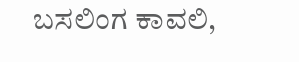ಬಸಲಿಂಗ ಕಾವಲಿ,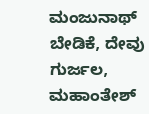ಮಂಜುನಾಥ್ ಬೇಡಿಕೆ, ದೇವು ಗುರ್ಜಲ, ಮಹಾಂತೇಶ್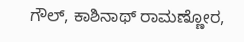ಗೌಲ್, ಕಾಶಿನಾಥ್ ರಾಮಣ್ಣೋರ,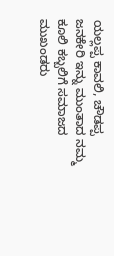ಯಲ್ಲಪ್ಪ ಕಾವಲಿ, ಚೌಡಪ್ಪ ಜನಕೇರಿ ಇನ್ನು ಮುಂತಾದ ನಮ್ಮ ಕೂಲಿ ಕಬ್ಬಲಿಗೆ ಸಮಾಜದ ಮುಖಂಡರು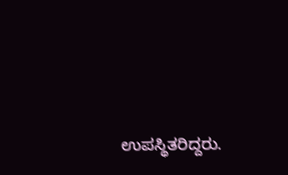ಉಪಸ್ಥಿತರಿದ್ದರು.